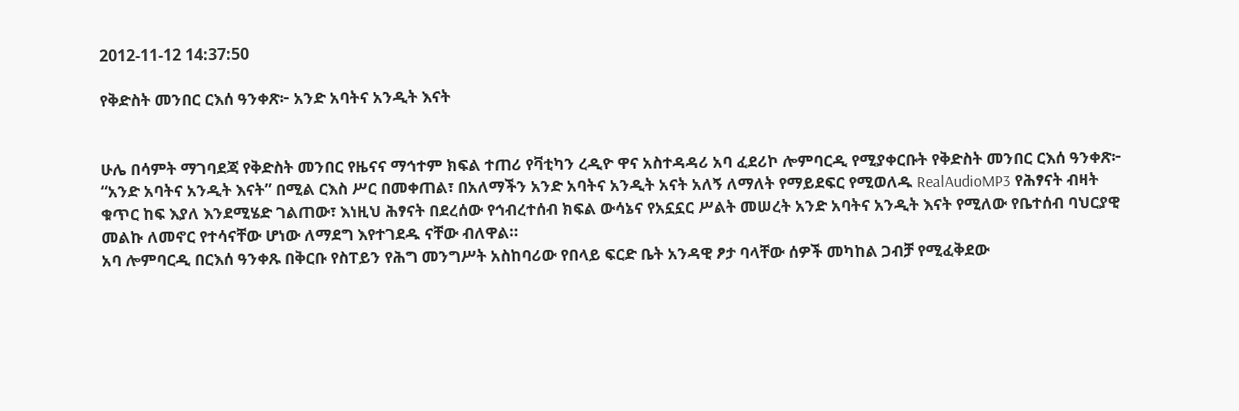2012-11-12 14:37:50

የቅድስት መንበር ርእሰ ዓንቀጽ፦ አንድ አባትና አንዲት እናት


ሁሌ በሳምት ማገባደጃ የቅድስት መንበር የዜናና ማኅተም ክፍል ተጠሪ የቫቲካን ረዲዮ ዋና አስተዳዳሪ አባ ፈደሪኮ ሎምባርዲ የሚያቀርቡት የቅድስት መንበር ርእሰ ዓንቀጽ፦ “አንድ አባትና አንዲት እናት” በሚል ርእስ ሥር በመቀጠል፣ በአለማችን አንድ አባትና አንዲት አናት አለኝ ለማለት የማይደፍር የሚወለዱ RealAudioMP3 የሕፃናት ብዛት ቁጥር ከፍ እያለ እንደሚሄድ ገልጠው፣ እነዚህ ሕፃናት በደረሰው የኅብረተሰብ ክፍል ውሳኔና የአኗኗር ሥልት መሠረት አንድ አባትና አንዲት እናት የሚለው የቤተሰብ ባህርያዊ መልኩ ለመኖር የተሳናቸው ሆነው ለማደግ እየተገደዱ ናቸው ብለዋል።
አባ ሎምባርዲ በርእሰ ዓንቀጹ በቅርቡ የስፐይን የሕግ መንግሥት አስከባሪው የበላይ ፍርድ ቤት አንዳዊ ፆታ ባላቸው ሰዎች መካከል ጋብቻ የሚፈቅደው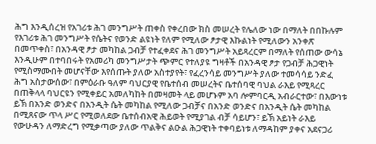ሕግ እንዲሰረዝ የአገሪቱ ሕገ መንግሥት ጠቀስ የቀረበው ክስ መሠረት የሌለው ነው በማለት በበኩሉም የእገሪቱ ሕገ መንግሥት የሴትና የወንድ ልዩነት የለም የሚለው ፆታዊ እኩልነት የሚለውን አንቀጽ በመጥቀስ፣ በአንዳዊ ፆታ መካከል ጋብቻ የተፈቀደና ሕገ መንግሥት አይጻረርም በማለት የሰጠው ውሳኔ እንዲሁም በተባበሩት የአመሪካ መንግሥታት ጭምር የተለያዩ ግዛቶች በአንዳዊ ፆታ የጋብቻ ሕጋዊነት የሚስማሙበት መሆናቸው እየሰጡት ያለው አስተያየት፣ የፈረንሳይ መንግሥት ያለው ተመሳሳይ ንድፈ ሕግ አስታውሰው፣ በምዕራቡ ዓለም ባህርያዊ የቤተሰብ መሠረትና ቤተሰባዊ ባህል ራእይ የሚጻረር በጠቅላላ ባህርዩን የሚቀይር አመለካከት በመዛመት ላይ መሆኑም አባ ሎምባርዲ አብራርተው፣ በእውነቱ ይኽ በአንድ ወንድና በአንዲት ሴት መካከል የሚለው ጋብቻና በአንድ ወንድና በአንዲት ሴት መካከል በሚጸናው ጥላ ሥር የሚወለደው ቤተሰብአዊ ሕይወት የሚያገል ብቻ ሳይሆን፣ ይኽ አይነት ራእይ የውሁዳን ለማድረግ የሚቃጣው ያለው ጥልቅና ልዑል ሕጋዊነት ተቀባይነቱ ለማዳከም ያቀና አደናጋሪ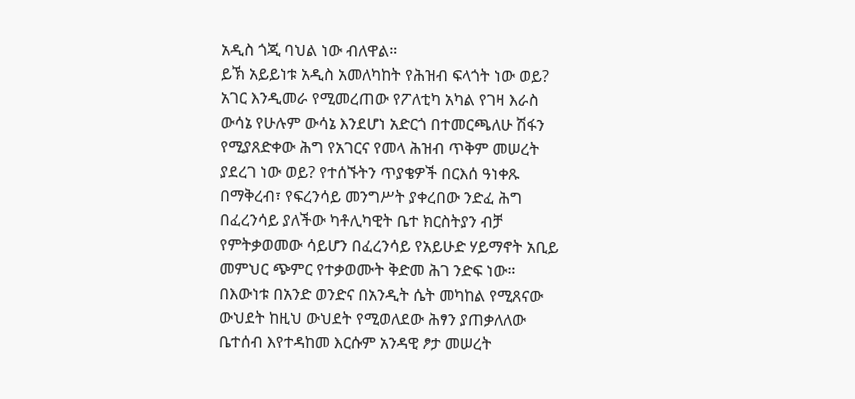አዲስ ጎጂ ባህል ነው ብለዋል።
ይኽ አይይነቱ አዲስ አመለካከት የሕዝብ ፍላጎት ነው ወይ? አገር እንዲመራ የሚመረጠው የፖለቲካ አካል የገዛ እራስ ውሳኔ የሁሉም ውሳኔ እንደሆነ አድርጎ በተመርጫለሁ ሽፋን የሚያጸድቀው ሕግ የአገርና የመላ ሕዝብ ጥቅም መሠረት ያደረገ ነው ወይ? የተሰኙትን ጥያቄዎች በርእሰ ዓነቀጹ በማቅረብ፣ የፍረንሳይ መንግሥት ያቀረበው ንድፈ ሕግ በፈረንሳይ ያለችው ካቶሊካዊት ቤተ ክርስትያን ብቻ የምትቃወመው ሳይሆን በፈረንሳይ የአይሁድ ሃይማኖት አቢይ መምህር ጭምር የተቃወሙት ቅድመ ሕገ ንድፍ ነው። በእውነቱ በአንድ ወንድና በአንዲት ሴት መካከል የሚጸናው ውህደት ከዚህ ውህደት የሚወለደው ሕፃን ያጠቃለለው ቤተሰብ እየተዳከመ እርሱም አንዳዊ ፆታ መሠረት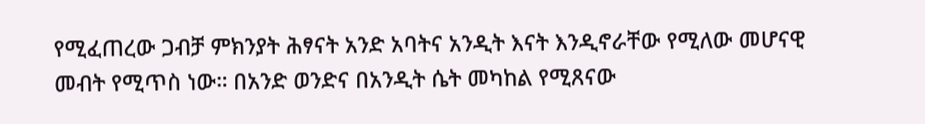የሚፈጠረው ጋብቻ ምክንያት ሕፃናት አንድ አባትና አንዲት እናት እንዲኖራቸው የሚለው መሆናዊ መብት የሚጥስ ነው። በአንድ ወንድና በአንዲት ሴት መካከል የሚጸናው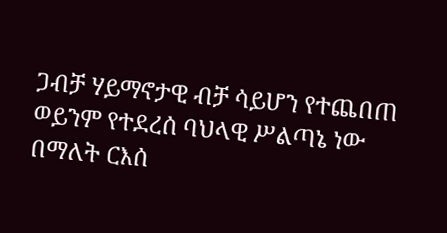ጋብቻ ሃይማኖታዊ ብቻ ሳይሆን የተጨበጠ ወይንም የተደረሰ ባህላዊ ሥልጣኔ ነው በማለት ርእሰ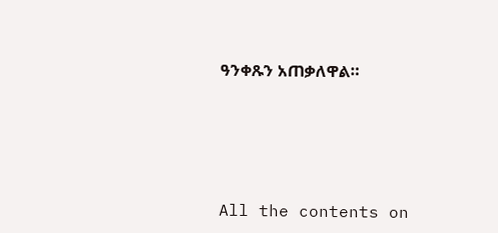ዓንቀጹን አጠቃለዋል።







All the contents on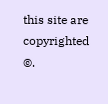this site are copyrighted ©.